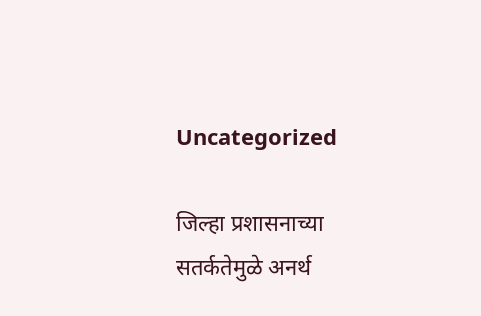Uncategorized

जिल्हा प्रशासनाच्या सतर्कतेमुळे अनर्थ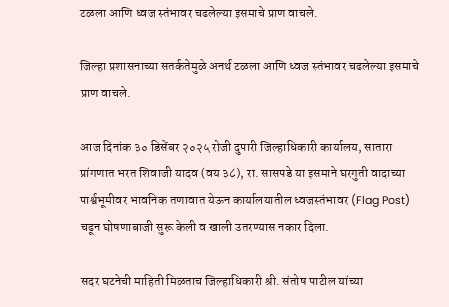टळला आणि ध्वज स्तंभावर चढलेल्या इसमाचे प्राण वाचले.

जिल्हा प्रशासनाच्या सतर्कतेमुळे अनर्थ टळला आणि ध्वज स्तंभावर चढलेल्या इसमाचे प्राण वाचले.

आज दिनांक ३० डिसेंबर २०२५ रोजी दुपारी जिल्हाधिकारी कार्यालय, सातारा प्रांगणात भरत शिवाजी यादव (वय ३८), रा. सासपडे या इसमाने घरगुती वादाच्या पार्श्वभूमीवर भावनिक तणावात येऊन कार्यालयातील ध्वजस्तंभावर (Flag Post) चढून घोषणाबाजी सुरू केली व खाली उतरण्यास नकार दिला.

सदर घटनेची माहिती मिळताच जिल्हाधिकारी श्री. संतोष पाटील यांच्या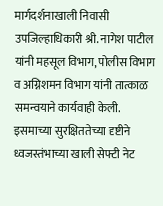मार्गदर्शनाखाली निवासी उपजिल्हाधिकारी श्री. नागेश पाटील यांनी महसूल विभाग, पोलीस विभाग व अग्निशमन विभाग यांनी तात्काळ समन्वयाने कार्यवाही केली. इसमाच्या सुरक्षिततेच्या दृष्टीने ध्वजस्तंभाच्या खाली सेफ्टी नेट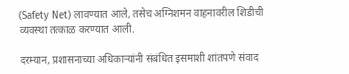(Safety Net) लावण्यात आले, तसेच अग्निशमन वाहनावरील शिडीची व्यवस्था तत्काळ करण्यात आली.

दरम्यान, प्रशासनाच्या अधिकाऱ्यांनी संबंधित इसमाशी शांतपणे संवाद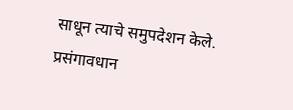साधून त्याचे समुपदेशन केले. प्रसंगावधान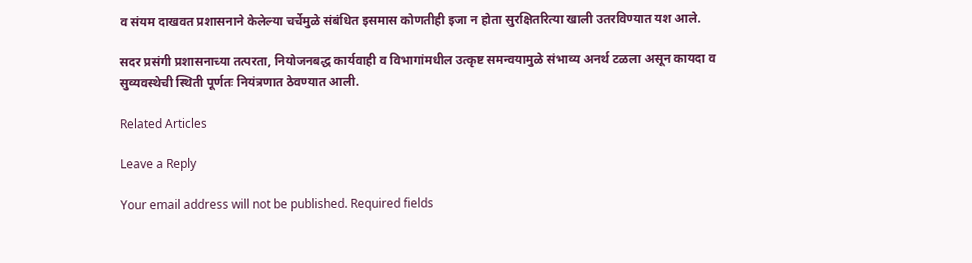व संयम दाखवत प्रशासनाने केलेल्या चर्चेमुळे संबंधित इसमास कोणतीही इजा न होता सुरक्षितरित्या खाली उतरविण्यात यश आले.

सदर प्रसंगी प्रशासनाच्या तत्परता, नियोजनबद्ध कार्यवाही व विभागांमधील उत्कृष्ट समन्वयामुळे संभाव्य अनर्थ टळला असून कायदा व सुव्यवस्थेची स्थिती पूर्णतः नियंत्रणात ठेवण्यात आली.

Related Articles

Leave a Reply

Your email address will not be published. Required fields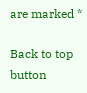are marked *

Back to top button